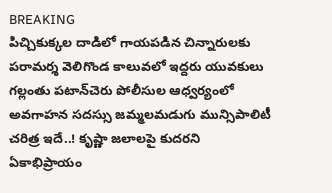BREAKING
పిచ్చికుక్కల దాడిలో గాయపడిన చిన్నారులకు పరామర్శ వెలిగొండ కాలువలో ఇద్దరు యువకులు గల్లంతు పటాన్‌చెరు పోలీసుల ఆధ్వర్యంలో అవగాహన సదస్సు జమ్మలమడుగు మున్సిపాలిటీ చరిత్ర ఇదే..! కృష్ణా జలాలపై కుదరని ఏకాభిప్రాయం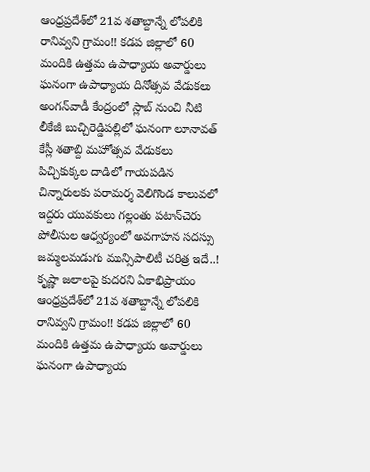ఆంధ్రప్రదేశ్‌లో 21వ శతాబ్దాన్నే లోపలికి రానివ్వని గ్రామం!! కడప జిల్లాలో 60 మందికి ఉత్తమ ఉపాధ్యాయ అవార్డులు ఘనంగా ఉపాధ్యాయ దినోత్సవ వేడుకలు అంగన్‌వాడీ కేంద్రంలో స్లాబ్‌ నుంచి నీటి లీకేజీ బుచ్చిరెడ్డిపల్లిలో ఘనంగా లూనావత్ కేస్లీ శతాబ్ది మహోత్సవ వేడుకలు పిచ్చికుక్కల దాడిలో గాయపడిన చిన్నారులకు పరామర్శ వెలిగొండ కాలువలో ఇద్దరు యువకులు గల్లంతు పటాన్‌చెరు పోలీసుల ఆధ్వర్యంలో అవగాహన సదస్సు జమ్మలమడుగు మున్సిపాలిటీ చరిత్ర ఇదే..! కృష్ణా జలాలపై కుదరని ఏకాభిప్రాయం ఆంధ్రప్రదేశ్‌లో 21వ శతాబ్దాన్నే లోపలికి రానివ్వని గ్రామం!! కడప జిల్లాలో 60 మందికి ఉత్తమ ఉపాధ్యాయ అవార్డులు ఘనంగా ఉపాధ్యాయ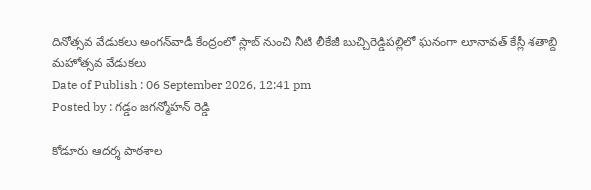దినోత్సవ వేడుకలు అంగన్‌వాడీ కేంద్రంలో స్లాబ్‌ నుంచి నీటి లీకేజీ బుచ్చిరెడ్డిపల్లిలో ఘనంగా లూనావత్ కేస్లీ శతాబ్ది మహోత్సవ వేడుకలు
Date of Publish : 06 September 2026, 12:41 pm
Posted by : గడ్డం జగన్మోహన్ రెడ్డి

కోడూరు ఆదర్శ పాఠశాల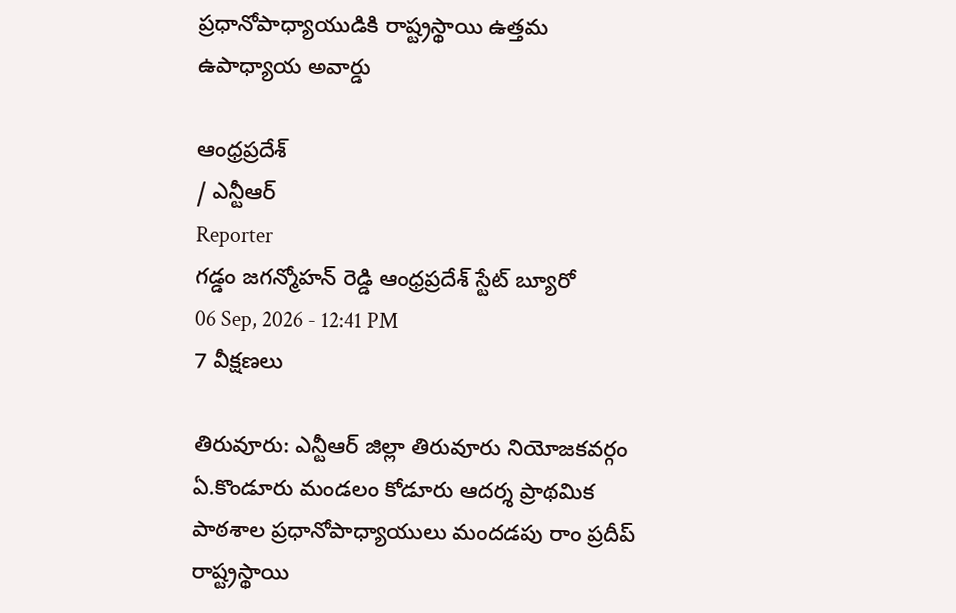ప్రధానోపాధ్యాయుడికి రాష్ట్రస్థాయి ఉత్తమ ఉపాధ్యాయ అవార్డు

ఆంధ్రప్రదేశ్
/ ఎన్టీఆర్
Reporter
గడ్డం జగన్మోహన్ రెడ్డి ఆంధ్రప్రదేశ్ స్టేట్ బ్యూరో
06 Sep, 2026 - 12:41 PM
7 వీక్షణలు

తిరువూరు: ఎన్టీఆర్ జిల్లా తిరువూరు నియోజకవర్గం ఏ.కొండూరు మండలం కోడూరు ఆదర్శ ప్రాథమిక పాఠశాల ప్రధానోపాధ్యాయులు మందడపు రాం ప్రదీప్ రాష్ట్రస్థాయి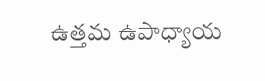ఉత్తమ ఉపాధ్యాయ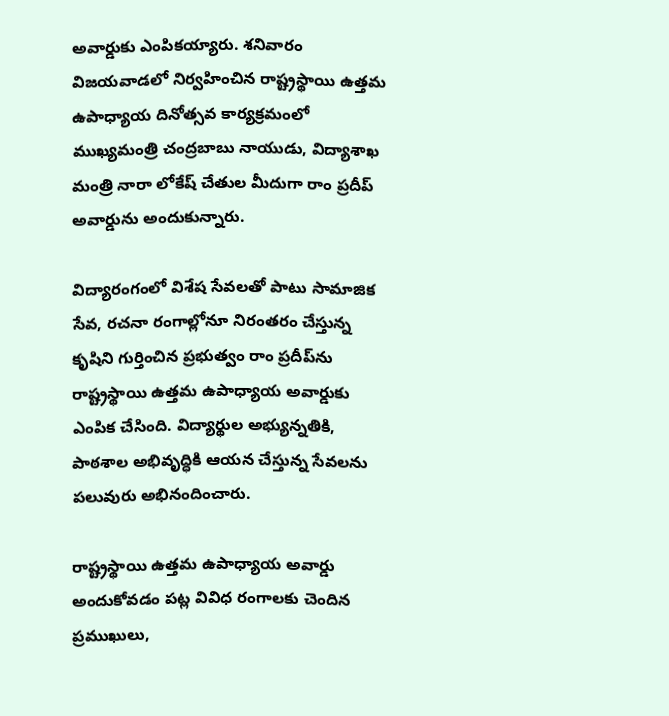అవార్డుకు ఎంపికయ్యారు. శనివారం విజయవాడలో నిర్వహించిన రాష్ట్రస్థాయి ఉత్తమ ఉపాధ్యాయ దినోత్సవ కార్యక్రమంలో ముఖ్యమంత్రి చంద్రబాబు నాయుడు, విద్యాశాఖ మంత్రి నారా లోకేష్ చేతుల మీదుగా రాం ప్రదీప్ అవార్డును అందుకున్నారు.

విద్యారంగంలో విశేష సేవలతో పాటు సామాజిక సేవ, రచనా రంగాల్లోనూ నిరంతరం చేస్తున్న కృషిని గుర్తించిన ప్రభుత్వం రాం ప్రదీప్‌ను రాష్ట్రస్థాయి ఉత్తమ ఉపాధ్యాయ అవార్డుకు ఎంపిక చేసింది. విద్యార్థుల అభ్యున్నతికి, పాఠశాల అభివృద్ధికి ఆయన చేస్తున్న సేవలను పలువురు అభినందించారు.

రాష్ట్రస్థాయి ఉత్తమ ఉపాధ్యాయ అవార్డు అందుకోవడం పట్ల వివిధ రంగాలకు చెందిన ప్రముఖులు,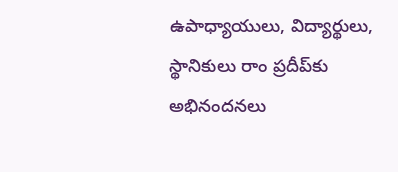ఉపాధ్యాయులు, విద్యార్థులు, స్థానికులు రాం ప్రదీప్‌కు అభినందనలు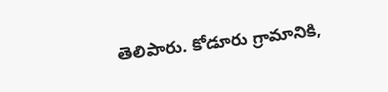తెలిపారు. కోడూరు గ్రామానికి,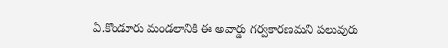ఏ.కొండూరు మండలానికి ఈ అవార్డు గర్వకారణమని పలువురు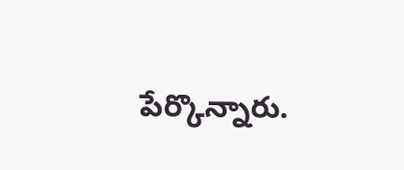పేర్కొన్నారు.